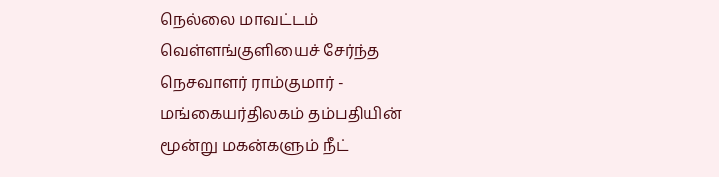நெல்லை மாவட்டம் வெள்ளங்குளியைச் சேர்ந்த நெசவாளர் ராம்குமார் - மங்கையர்திலகம் தம்பதியின் மூன்று மகன்களும் நீட்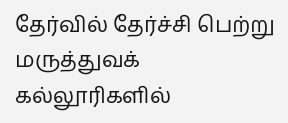தேர்வில் தேர்ச்சி பெற்று மருத்துவக் கல்லூரிகளில்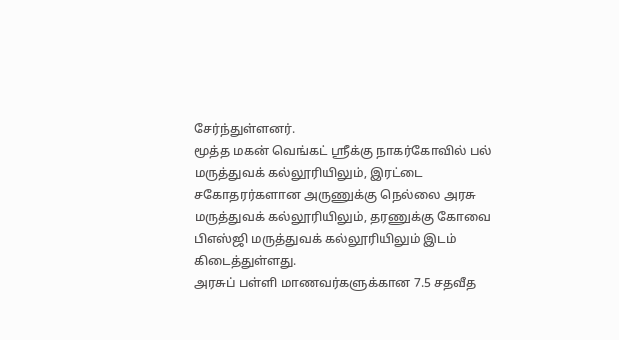சேர்ந்துள்ளனர்.
மூத்த மகன் வெங்கட் ஸ்ரீக்கு நாகர்கோவில் பல் மருத்துவக் கல்லூரியிலும், இரட்டை சகோதரர்களான அருணுக்கு நெல்லை அரசு மருத்துவக் கல்லூரியிலும், தரணுக்கு கோவை பிஎஸ்ஜி மருத்துவக் கல்லூரியிலும் இடம் கிடைத்துள்ளது.
அரசுப் பள்ளி மாணவர்களுக்கான 7.5 சதவீத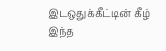இடஒதுக்கீட்டின் கீழ் இந்த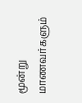மூன்று மாணவர்களும்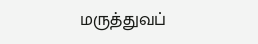மருத்துவப்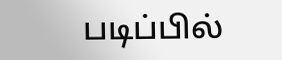படிப்பில்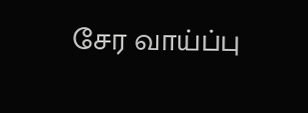சேர வாய்ப்பு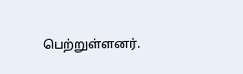பெற்றுள்ளனர்.